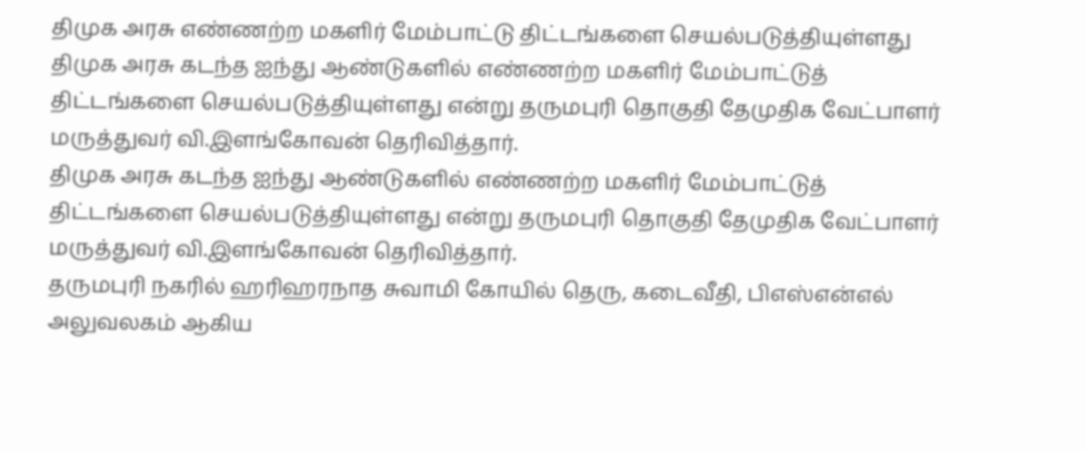திமுக அரசு எண்ணற்ற மகளிர் மேம்பாட்டு திட்டங்களை செயல்படுத்தியுள்ளது
திமுக அரசு கடந்த ஐந்து ஆண்டுகளில் எண்ணற்ற மகளிர் மேம்பாட்டுத் திட்டங்களை செயல்படுத்தியுள்ளது என்று தருமபுரி தொகுதி தேமுதிக வேட்பாளர் மருத்துவர் வி.இளங்கோவன் தெரிவித்தார்.
திமுக அரசு கடந்த ஐந்து ஆண்டுகளில் எண்ணற்ற மகளிர் மேம்பாட்டுத் திட்டங்களை செயல்படுத்தியுள்ளது என்று தருமபுரி தொகுதி தேமுதிக வேட்பாளர் மருத்துவர் வி.இளங்கோவன் தெரிவித்தார்.
தருமபுரி நகரில் ஹரிஹரநாத சுவாமி கோயில் தெரு, கடைவீதி, பிஎஸ்என்எல் அலுவலகம் ஆகிய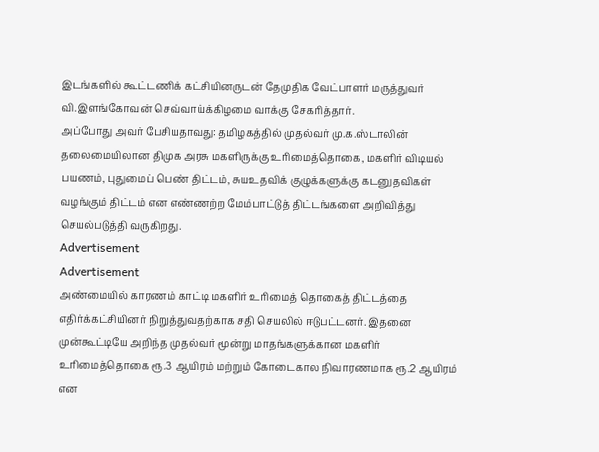இடங்களில் கூட்டணிக் கட்சியினருடன் தேமுதிக வேட்பாளர் மருத்துவர் வி.இளங்கோவன் செவ்வாய்க்கிழமை வாக்கு சேகரித்தார்.
அப்போது அவர் பேசியதாவது: தமிழகத்தில் முதல்வர் மு.க.ஸ்டாலின் தலைமையிலான திமுக அரசு மகளிருக்கு உரிமைத்தொகை, மகளிர் விடியல் பயணம், புதுமைப் பெண் திட்டம், சுயஉதவிக் குழுக்களுக்கு கடனுதவிகள் வழங்கும் திட்டம் என எண்ணற்ற மேம்பாட்டுத் திட்டங்களை அறிவித்து செயல்படுத்தி வருகிறது.
Advertisement
Advertisement
அண்மையில் காரணம் காட்டி மகளிர் உரிமைத் தொகைத் திட்டத்தை எதிர்க்கட்சியினர் நிறுத்துவதற்காக சதி செயலில் ஈடுபட்டனர். இதனை முன்கூட்டியே அறிந்த முதல்வர் மூன்று மாதங்களுக்கான மகளிர் உரிமைத்தொகை ரூ.3 ஆயிரம் மற்றும் கோடைகால நிவாரணமாக ரூ.2 ஆயிரம் என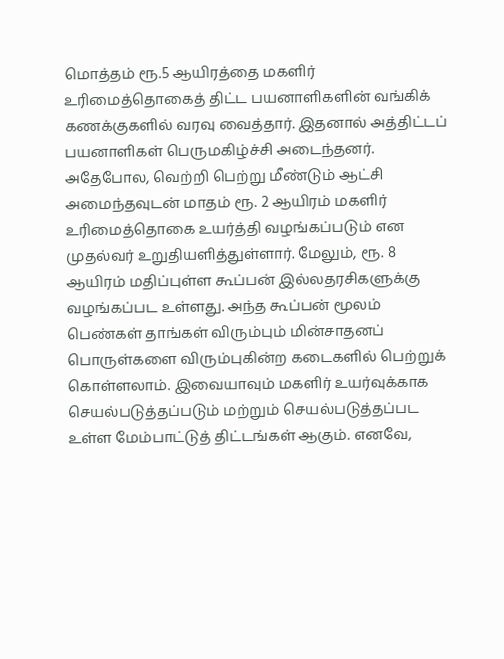மொத்தம் ரூ.5 ஆயிரத்தை மகளிர் உரிமைத்தொகைத் திட்ட பயனாளிகளின் வங்கிக் கணக்குகளில் வரவு வைத்தார். இதனால் அத்திட்டப் பயனாளிகள் பெருமகிழ்ச்சி அடைந்தனர். அதேபோல, வெற்றி பெற்று மீண்டும் ஆட்சி அமைந்தவுடன் மாதம் ரூ. 2 ஆயிரம் மகளிர் உரிமைத்தொகை உயர்த்தி வழங்கப்படும் என முதல்வர் உறுதியளித்துள்ளார். மேலும், ரூ. 8 ஆயிரம் மதிப்புள்ள கூப்பன் இல்லதரசிகளுக்கு வழங்கப்பட உள்ளது. அந்த கூப்பன் மூலம் பெண்கள் தாங்கள் விரும்பும் மின்சாதனப் பொருள்களை விரும்புகின்ற கடைகளில் பெற்றுக் கொள்ளலாம். இவையாவும் மகளிர் உயர்வுக்காக செயல்படுத்தப்படும் மற்றும் செயல்படுத்தப்பட உள்ள மேம்பாட்டுத் திட்டங்கள் ஆகும். எனவே,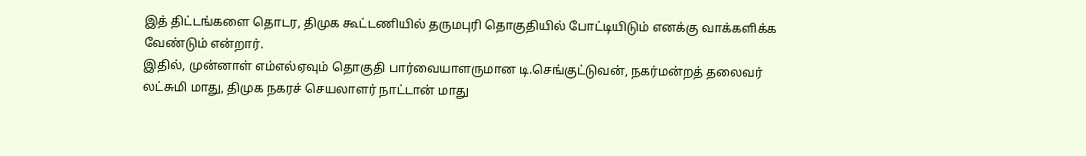இத் திட்டங்களை தொடர, திமுக கூட்டணியில் தருமபுரி தொகுதியில் போட்டியிடும் எனக்கு வாக்களிக்க வேண்டும் என்றார்.
இதில், முன்னாள் எம்எல்ஏவும் தொகுதி பார்வையாளருமான டி.செங்குட்டுவன், நகர்மன்றத் தலைவர் லட்சுமி மாது, திமுக நகரச் செயலாளர் நாட்டான் மாது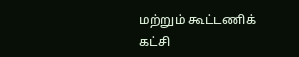மற்றும் கூட்டணிக் கட்சி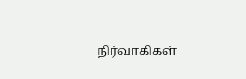நிர்வாகிகள்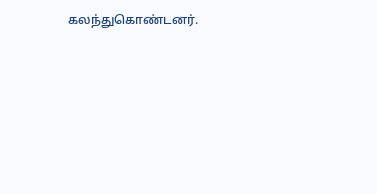கலந்துகொண்டனர்.